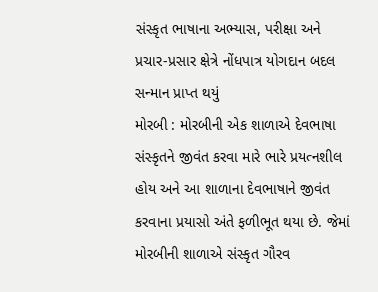સંસ્કૃત ભાષાના અભ્યાસ, પરીક્ષા અને પ્રચાર-પ્રસાર ક્ષેત્રે નોંધપાત્ર યોગદાન બદલ સન્માન પ્રાપ્ત થયું
મોરબી : મોરબીની એક શાળાએ દેવભાષા સંસ્કૃતને જીવંત કરવા મારે ભારે પ્રયત્નશીલ હોય અને આ શાળાના દેવભાષાને જીવંત કરવાના પ્રયાસો અંતે ફળીભૂત થયા છે. જેમાં મોરબીની શાળાએ સંસ્કૃત ગૌરવ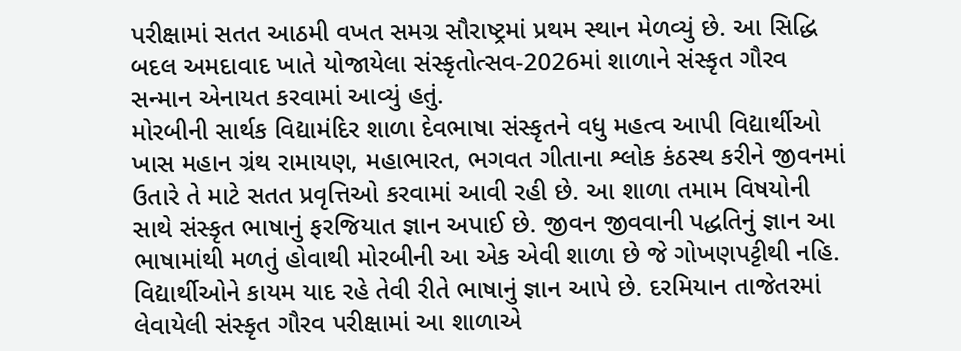પરીક્ષામાં સતત આઠમી વખત સમગ્ર સૌરાષ્ટ્રમાં પ્રથમ સ્થાન મેળવ્યું છે. આ સિદ્ધિ બદલ અમદાવાદ ખાતે યોજાયેલા સંસ્કૃતોત્સવ-2026માં શાળાને સંસ્કૃત ગૌરવ સન્માન એનાયત કરવામાં આવ્યું હતું.
મોરબીની સાર્થક વિદ્યામંદિર શાળા દેવભાષા સંસ્કૃતને વધુ મહત્વ આપી વિદ્યાર્થીઓ ખાસ મહાન ગ્રંથ રામાયણ, મહાભારત, ભગવત ગીતાના શ્લોક કંઠસ્થ કરીને જીવનમાં ઉતારે તે માટે સતત પ્રવૃત્તિઓ કરવામાં આવી રહી છે. આ શાળા તમામ વિષયોની સાથે સંસ્કૃત ભાષાનું ફરજિયાત જ્ઞાન અપાઈ છે. જીવન જીવવાની પદ્ધતિનું જ્ઞાન આ ભાષામાંથી મળતું હોવાથી મોરબીની આ એક એવી શાળા છે જે ગોખણપટ્ટીથી નહિ. વિદ્યાર્થીઓને કાયમ યાદ રહે તેવી રીતે ભાષાનું જ્ઞાન આપે છે. દરમિયાન તાજેતરમાં લેવાયેલી સંસ્કૃત ગૌરવ પરીક્ષામાં આ શાળાએ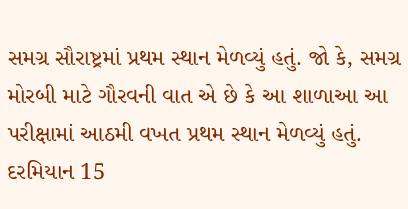સમગ્ર સૌરાષ્ટ્રમાં પ્રથમ સ્થાન મેળવ્યું હતું. જો કે, સમગ્ર મોરબી માટે ગૌરવની વાત એ છે કે આ શાળાઆ આ પરીક્ષામાં આઠમી વખત પ્રથમ સ્થાન મેળવ્યું હતું. દરમિયાન 15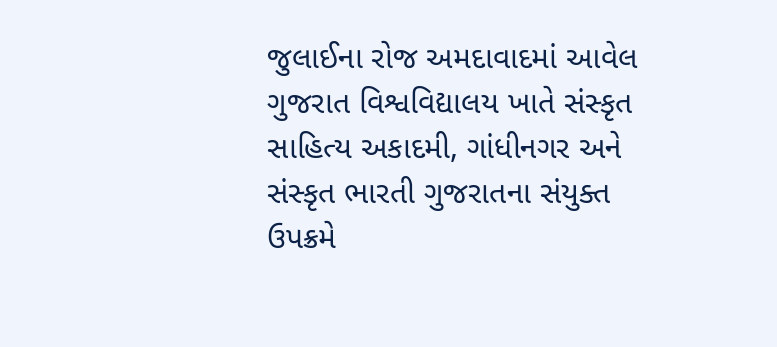જુલાઈના રોજ અમદાવાદમાં આવેલ ગુજરાત વિશ્વવિદ્યાલય ખાતે સંસ્કૃત સાહિત્ય અકાદમી, ગાંધીનગર અને સંસ્કૃત ભારતી ગુજરાતના સંયુક્ત ઉપક્રમે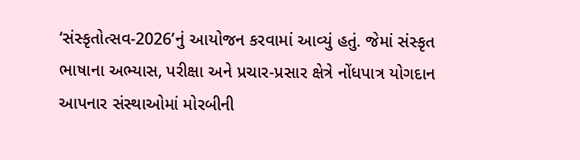‘સંસ્કૃતોત્સવ-2026’નું આયોજન કરવામાં આવ્યું હતું. જેમાં સંસ્કૃત ભાષાના અભ્યાસ, પરીક્ષા અને પ્રચાર-પ્રસાર ક્ષેત્રે નોંધપાત્ર યોગદાન આપનાર સંસ્થાઓમાં મોરબીની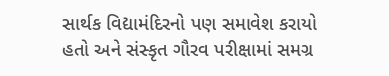સાર્થક વિદ્યામંદિરનો પણ સમાવેશ કરાયો હતો અને સંસ્કૃત ગૌરવ પરીક્ષામાં સમગ્ર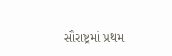સૌરાષ્ટ્રમાં પ્રથમ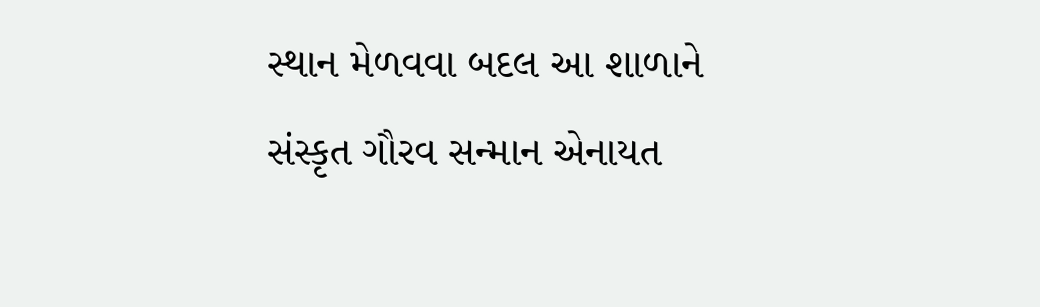સ્થાન મેળવવા બદલ આ શાળાને સંસ્કૃત ગૌરવ સન્માન એનાયત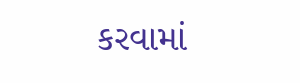કરવામાં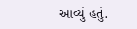આવ્યું હતું.